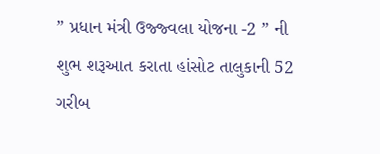” પ્રધાન મંત્રી ઉજ્જ્વલા યોજના -2 ” ની શુભ શરૂઆત કરાતા હાંસોટ તાલુકાની 52 ગરીબ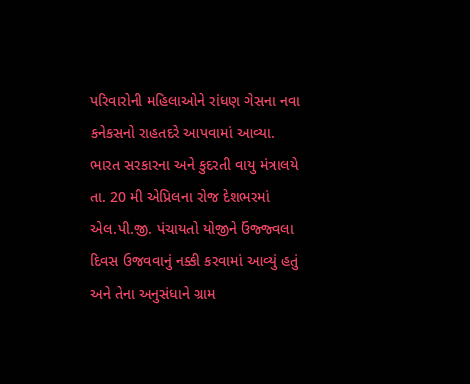પરિવારોની મહિલાઓને રાંધણ ગેસના નવા કનેકસનો રાહતદરે આપવામાં આવ્યા.
ભારત સરકારના અને કુદરતી વાયુ મંત્રાલયે તા. 20 મી એપ્રિલના રોજ દેશભરમાં એલ.પી.જી. પંચાયતો યોજીને ઉંજ્જ્વલા દિવસ ઉજવવાનું નક્કી કરવામાં આવ્યું હતું અને તેના અનુસંધાને ગ્રામ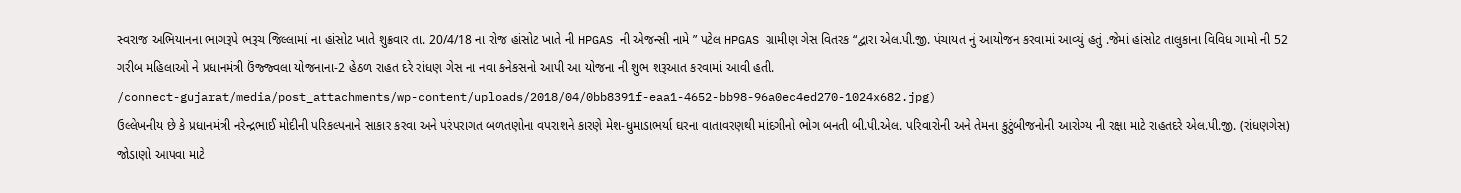સ્વરાજ અભિયાનના ભાગરૂપે ભરૂચ જિલ્લામાં ના હાંસોટ ખાતે શુક્રવાર તા. 20/4/18 ના રોજ હાંસોટ ખાતે ની HPGAS ની એજન્સી નામે ” પટેલ HPGAS ગ્રામીણ ગેસ વિતરક “દ્વારા એલ.પી.જી. પંચાયત નું આયોજન કરવામાં આવ્યું હતું .જેમાં હાંસોટ તાલુકાના વિવિધ ગામો ની 52 ગરીબ મહિલાઓ ને પ્રધાનમંત્રી ઉંજ્જ્વલા યોજનાના-2 હેઠળ રાહત દરે રાંધણ ગેસ ના નવા કનેકસનો આપી આ યોજના ની શુભ શરૂઆત કરવામાં આવી હતી.
/connect-gujarat/media/post_attachments/wp-content/uploads/2018/04/0bb8391f-eaa1-4652-bb98-96a0ec4ed270-1024x682.jpg)
ઉલ્લેખનીય છે કે પ્રધાનમંત્રી નરેન્દ્રભાઈ મોદીની પરિકલ્પનાને સાકાર કરવા અને પરંપરાગત બળતણોના વપરાશને કારણે મેશ-ધુમાડાભર્યા ઘરના વાતાવરણથી માંદગીનો ભોગ બનતી બી.પી.એલ. પરિવારોની અને તેમના કુટુંબીજનોની આરોગ્ય ની રક્ષા માટે રાહતદરે એલ.પી.જી. (રાંધણગેસ) જોડાણો આપવા માટે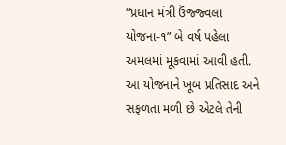“પ્રધાન મંત્રી ઉંજ્જ્વલા યોજના-૧” બે વર્ષ પહેલા અમલમાં મૂકવામાં આવી હતી. આ યોજનાને ખૂબ પ્રતિસાદ અને સફળતા મળી છે એટલે તેની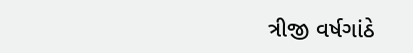ત્રીજી વર્ષગાંઠે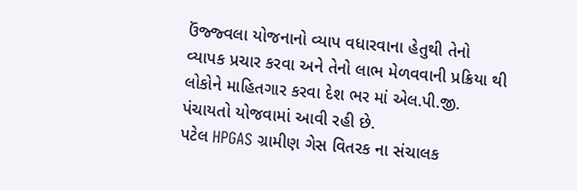ઉંજ્જ્વલા યોજનાનો વ્યાપ વધારવાના હેતુથી તેનો વ્યાપક પ્રચાર કરવા અને તેનો લાભ મેળવવાની પ્રક્રિયા થી લોકોને માહિતગાર કરવા દેશ ભર માં એલ.પી.જી. પંચાયતો યોજવામાં આવી રહી છે.
પટેલ HPGAS ગ્રામીણ ગેસ વિતરક ના સંચાલક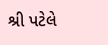શ્રી પટેલે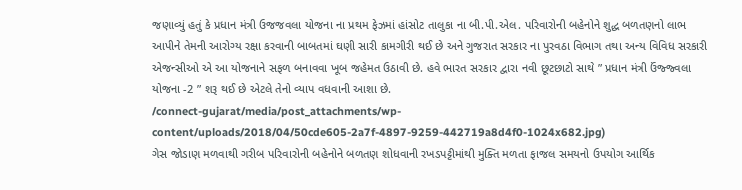જણાવ્યું હતું કે પ્રધાન મંત્રી ઉજજવલા યોજના ના પ્રથમ ફેઝમાં હાંસોટ તાલુકા ના બી.પી.એલ. પરિવારોની બહેનોને શુદ્ધ બળતણનો લાભ આપીને તેમની આરોગ્ય રક્ષા કરવાની બાબતમાં ઘણી સારી કામગીરી થઈ છે અને ગુજરાત સરકાર ના પુરવઠા વિભાગ તથા અન્ય વિવિધ સરકારી એજન્સીઓ એ આ યોજનાને સફળ બનાવવા ખૂબ જહેમત ઉઠાવી છે. હવે ભારત સરકાર દ્વારા નવી છૂટછાટો સાથે ” પ્રધાન મંત્રી ઉંજ્જ્વલા યોજના -2 ” શરૂ થઈ છે એટલે તેનો વ્યાપ વધવાની આશા છે.
/connect-gujarat/media/post_attachments/wp-content/uploads/2018/04/50cde605-2a7f-4897-9259-442719a8d4f0-1024x682.jpg)
ગેસ જોડાણ મળવાથી ગરીબ પરિવારોની બહેનોને બળતણ શોધવાની રખડપટ્ટીમાંથી મુક્તિ મળતા ફાજલ સમયનો ઉપયોગ આર્થિક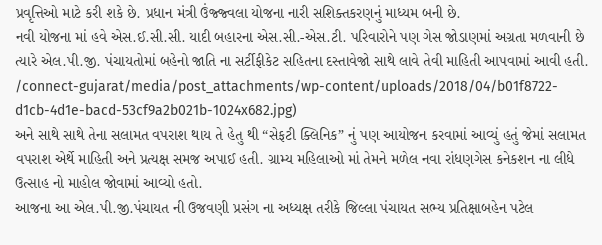પ્રવૃત્તિઓ માટે કરી શકે છે. પ્રધાન મંત્રી ઉંજ્જ્વલા યોજના નારી સશિક્તકરણનું માધ્યમ બની છે.
નવી યોજના માં હવે એસ.ઈ.સી.સી. યાદી બહારના એસ.સી.-એસ.ટી. પરિવારોને પણ ગેસ જોડાણમાં અગ્રતા મળવાની છે ત્યારે એલ.પી.જી. પંચાયતોમાં બહેનો જાતિ ના સર્ટીફીકેટ સહિતના દસ્તાવેજો સાથે લાવે તેવી માહિતી આપવામાં આવી હતી.
/connect-gujarat/media/post_attachments/wp-content/uploads/2018/04/b01f8722-d1cb-4d1e-bacd-53cf9a2b021b-1024x682.jpg)
અને સાથે સાથે તેના સલામત વપરાશ થાય તે હેતુ થી “સેફટી ક્લિનિક” નું પણ આયોજન કરવામાં આવ્યું હતું જેમાં સલામત વપરાશ એર્થે માહિતી અને પ્રત્યક્ષ સમજ અપાઈ હતી. ગ્રામ્ય મહિલાઓ માં તેમને મળેલ નવા રાંધણગેસ કનેકશન ના લીધે ઉત્સાહ નો માહોલ જોવામાં આવ્યો હતો.
આજના આ એલ.પી.જી.પંચાયત ની ઉજવણી પ્રસંગ ના અધ્યક્ષ તરીકે જિલ્લા પંચાયત સભ્ય પ્રતિક્ષાબહેન પટેલ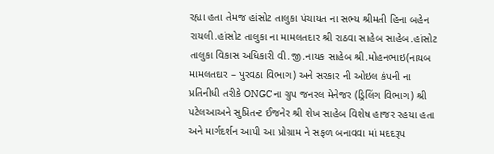રહ્યા હતા તેમજ હાંસોટ તાલુકા પંચાયત ના સભ્ય શ્રીમતી હિના બહેન રાયલી.હાંસોટ તાલુકા ના મામલતદાર શ્રી રાઠવા સાહેબ સાહેબ.હાંસોટ તાલુકા વિકાસ અધિકારી વી.જી.નાયક સાહેબ શ્રી.મોહનભાઇ(નાયબ મામલતદાર – પુરવઠા વિભાગ) અને સરકાર ની ઓઇલ કંપની ના પ્રતિનીધી તરીકે ONGC ના ગ્રુપ જનરલ મેનેજર (ડ્રિલિંગ વિભાગ) શ્રી પટેલઆઅને સુપ્રિતન્ટ ઈજનેર શ્રી શેખ સાહેબ વિશેષ હાજર રહયા હતા અને માર્ગદર્શન આપી આ પ્રોગ્રામ ને સફળ બનાવવા માં મદદરૂપ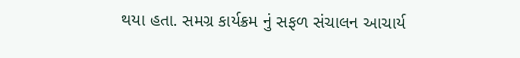થયા હતા. સમગ્ર કાર્યક્રમ નું સફળ સંચાલન આચાર્ય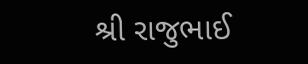શ્રી રાજુભાઈ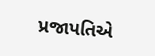પ્રજાપતિએ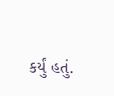કર્યું હતું.